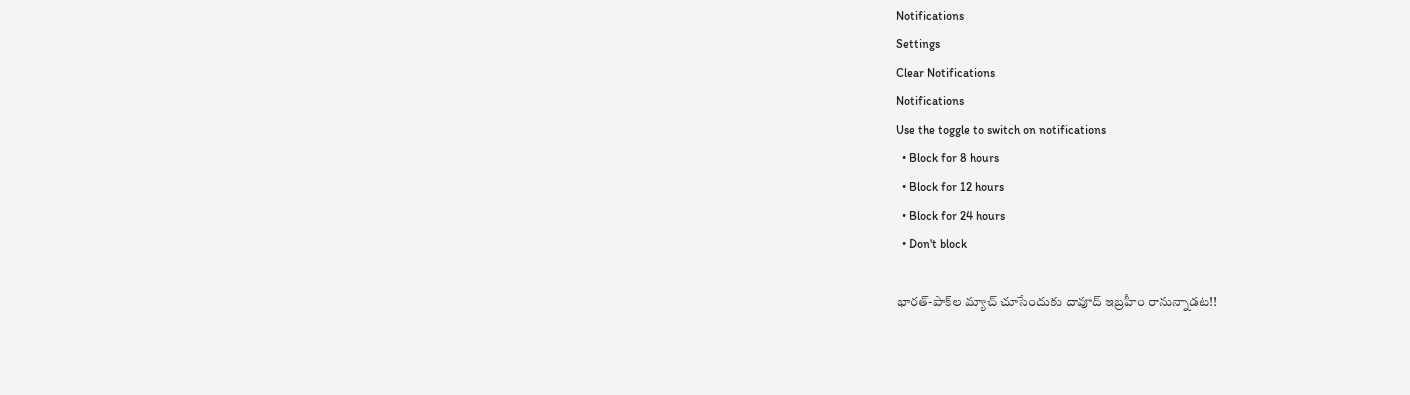Notifications
Settings
Clear Notifications
Notifications
Use the toggle to switch on notifications
  • Block for 8 hours
  • Block for 12 hours
  • Block for 24 hours
  • Don't block

భారత్-పాక్‌ల మ్యాచ్ చూసేందుకు దావూద్ ఇబ్రహీం రానున్నాడట!!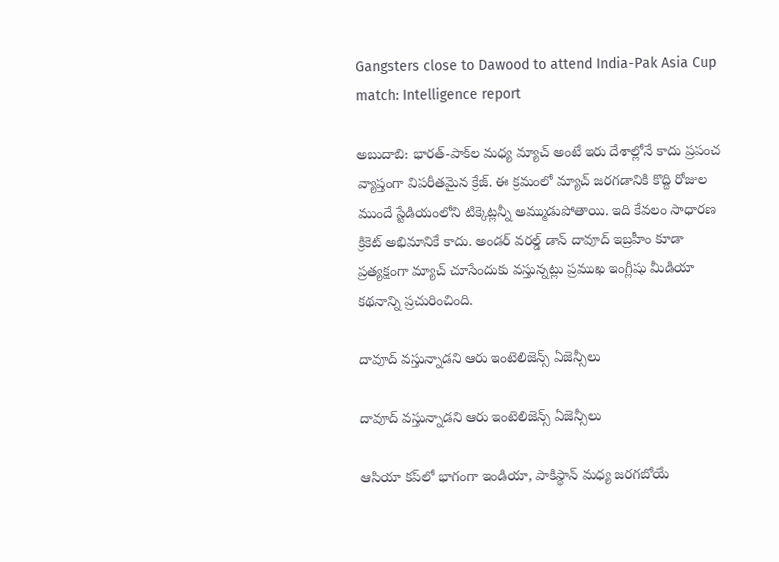Gangsters close to Dawood to attend India-Pak Asia Cup match: Intelligence report

అబుదాబి: భారత్-పాక్‌ల మధ్య మ్యాచ్ అంటే ఇరు దేశాల్లోనే కాదు ప్రపంచ వ్యాప్తంగా విపరీతమైన క్రేజ్. ఈ క్రమంలో మ్యాచ్ జరగడానికి కొద్ది రోజుల ముందే స్టేడియంలోని టిక్కెట్లన్నీ అమ్ముడుపోతాయి. ఇది కేవలం సాధారణ క్రికెట్ అభిమానికే కాదు. అండర్ వరల్డ్ డాన్ దావూద్ ఇబ్రహీం కూడా ప్రత్యక్షంగా మ్యాచ్ చూసేందుకు వస్తున్నట్లు ప్రముఖ ఇంగ్లీషు మీడియా కథనాన్ని ప్రచురించింది.

దావూద్ వస్తున్నాడని ఆరు ఇంటెలిజెన్స్ ఏజెన్సీలు

దావూద్ వస్తున్నాడని ఆరు ఇంటెలిజెన్స్ ఏజెన్సీలు

ఆసియా కప్‌లో భాగంగా ఇండియా, పాకిస్థాన్ మధ్య జరగబోయే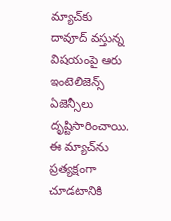మ్యాచ్‌కు దావూద్ వస్తున్న విషయంపై ఆరు ఇంటెలిజెన్స్ ఏజెన్సీలు దృష్టిసారించాయి. ఈ మ్యాచ్‌ను ప్రత్యక్షంగా చూడటానికి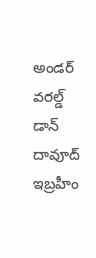అండర్ వరల్డ్ డాన్ దావూద్ ఇబ్రహీం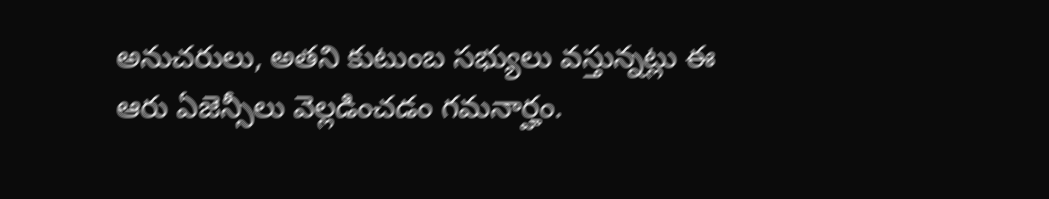అనుచరులు, అతని కుటుంబ సభ్యులు వస్తున్నట్లు ఈ ఆరు ఏజెన్సీలు వెల్లడించడం గమనార్హం.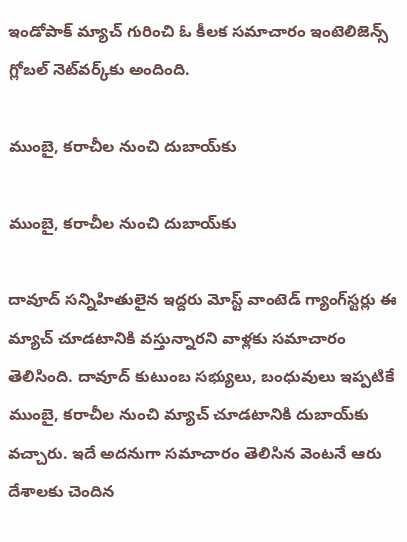ఇండోపాక్ మ్యాచ్ గురించి ఓ కీలక సమాచారం ఇంటెలిజెన్స్ గ్లోబల్ నెట్‌వర్క్‌కు అందింది.

ముంబై, కరాచీల నుంచి దుబాయ్‌కు

ముంబై, కరాచీల నుంచి దుబాయ్‌కు

దావూద్ సన్నిహితులైన ఇద్దరు మోస్ట్ వాంటెడ్ గ్యాంగ్‌స్టర్లు ఈ మ్యాచ్ చూడటానికి వస్తున్నారని వాళ్లకు సమాచారం తెలిసింది. దావూద్ కుటుంబ సభ్యులు, బంధువులు ఇప్పటికే ముంబై, కరాచీల నుంచి మ్యాచ్ చూడటానికి దుబాయ్‌కు వచ్చారు. ఇదే అదనుగా సమాచారం తెలిసిన వెంటనే ఆరు దేశాలకు చెందిన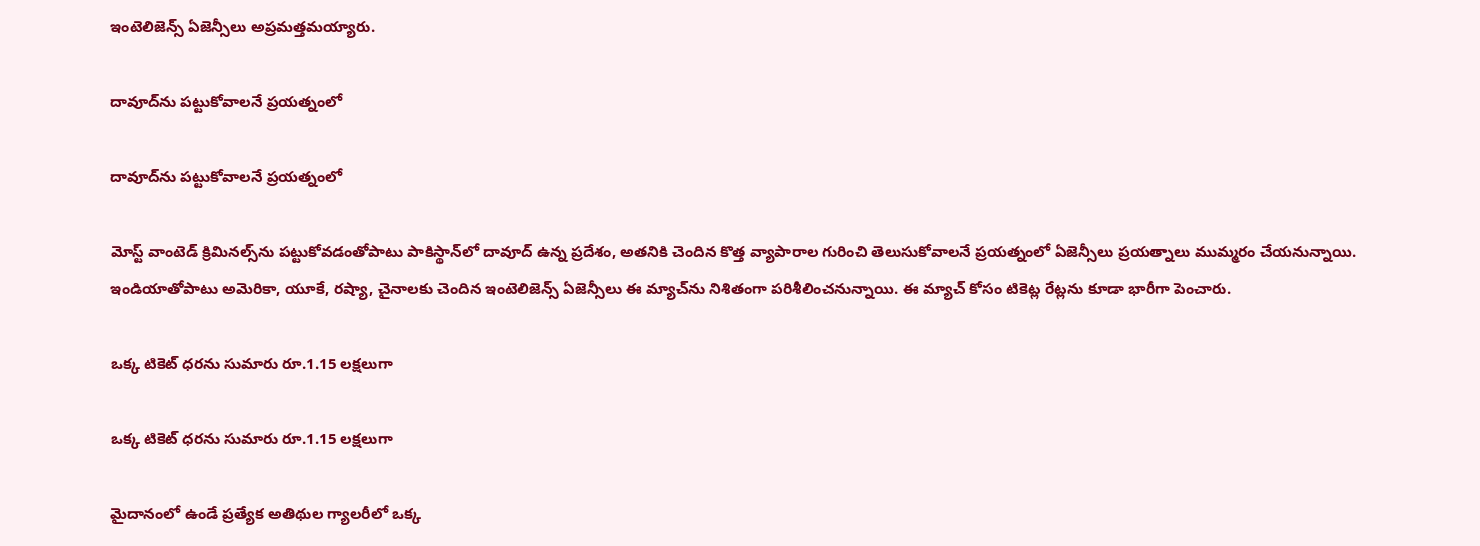ఇంటెలిజెన్స్ ఏజెన్సీలు అప్రమత్తమయ్యారు.

దావూద్‌ను పట్టుకోవాలనే ప్రయత్నంలో

దావూద్‌ను పట్టుకోవాలనే ప్రయత్నంలో

మోస్ట్ వాంటెడ్ క్రిమినల్స్‌ను పట్టుకోవడంతోపాటు పాకిస్థాన్‌లో దావూద్ ఉన్న ప్రదేశం, అతనికి చెందిన కొత్త వ్యాపారాల గురించి తెలుసుకోవాలనే ప్రయత్నంలో ఏజెన్సీలు ప్రయత్నాలు ముమ్మరం చేయనున్నాయి. ఇండియాతోపాటు అమెరికా, యూకే, రష్యా, చైనాలకు చెందిన ఇంటెలిజెన్స్ ఏజెన్సీలు ఈ మ్యాచ్‌ను నిశితంగా పరిశీలించనున్నాయి. ఈ మ్యాచ్ కోసం టికెట్ల రేట్లను కూడా భారీగా పెంచారు.

ఒక్క టికెట్ ధరను సుమారు రూ.1.15 లక్షలుగా

ఒక్క టికెట్ ధరను సుమారు రూ.1.15 లక్షలుగా

మైదానంలో ఉండే ప్రత్యేక అతిథుల గ్యాలరీలో ఒక్క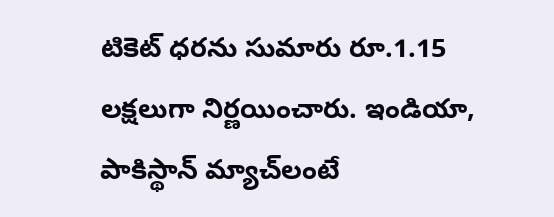టికెట్ ధరను సుమారు రూ.1.15 లక్షలుగా నిర్ణయించారు. ఇండియా, పాకిస్థాన్ మ్యాచ్‌లంటే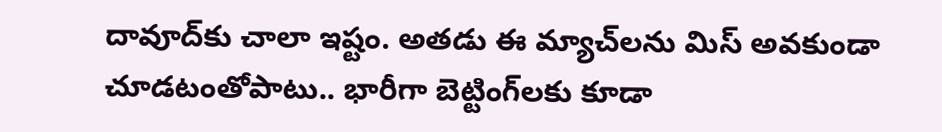దావూద్‌కు చాలా ఇష్టం. అతడు ఈ మ్యాచ్‌లను మిస్ అవకుండా చూడటంతోపాటు.. భారీగా బెట్టింగ్‌లకు కూడా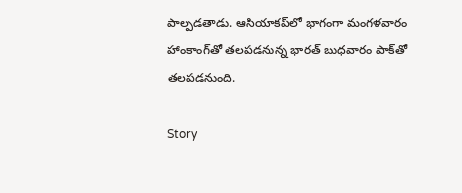పాల్పడతాడు. ఆసియాకప్‌లో భాగంగా మంగళవారం హాంకాంగ్‌తో తలపడనున్న భారత్ బుధవారం పాక్‌తో తలపడనుంది.

Story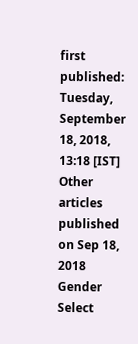first published: Tuesday, September 18, 2018, 13:18 [IST]
Other articles published on Sep 18, 2018
Gender
Select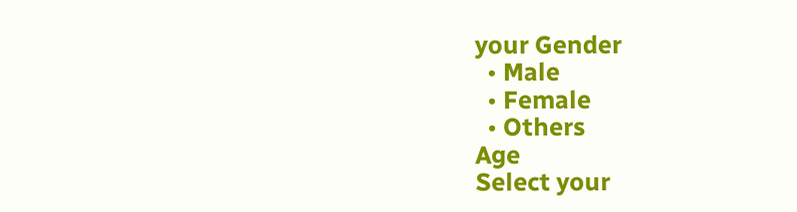your Gender
  • Male
  • Female
  • Others
Age
Select your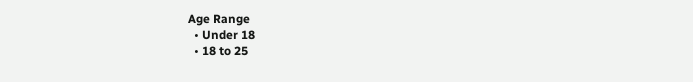Age Range
  • Under 18
  • 18 to 25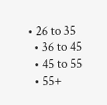• 26 to 35
  • 36 to 45
  • 45 to 55
  • 55+